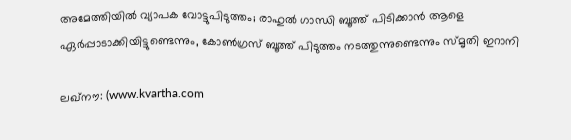അമേത്തിയില്‍ വ്യാപക വോട്ടുപിടുത്തം; രാഹുല്‍ ഗാന്ധി ബൂത്ത് പിടിക്കാന്‍ ആളെ ഏര്‍പ്പാടാക്കിയിട്ടുണ്ടെന്നും, കോണ്‍ഗ്രസ് ബൂത്ത് പിടുത്തം നടത്തുന്നുണ്ടെന്നും സ്മൃതി ഇറാനി

ലഖ്‌നൗ: (www.kvartha.com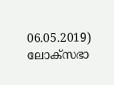06.05.2019) ലോക്‌സഭാ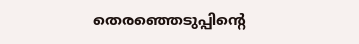തെരഞ്ഞെടുപ്പിന്റെ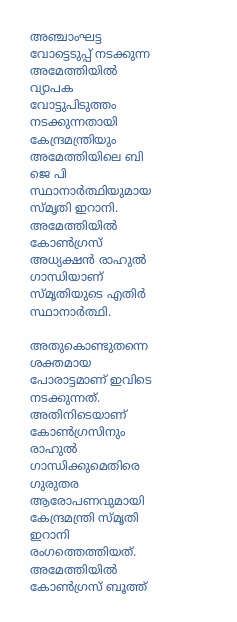അഞ്ചാംഘട്ട വോട്ടെടുപ്പ് നടക്കുന്ന അമേത്തിയില്‍ വ്യാപക വോട്ടുപിടുത്തം നടക്കുന്നതായി കേന്ദ്രമന്ത്രിയും അമേത്തിയിലെ ബി ജെ പി സ്ഥാനാര്‍ത്ഥിയുമായ സ്മൃതി ഇറാനി. അമേത്തിയില്‍ കോണ്‍ഗ്രസ് അധ്യക്ഷന്‍ രാഹുല്‍ ഗാന്ധിയാണ് സ്മൃതിയുടെ എതിര്‍ സ്ഥാനാര്‍ത്ഥി.

അതുകൊണ്ടുതന്നെ ശക്തമായ പോരാട്ടമാണ് ഇവിടെ നടക്കുന്നത്. അതിനിടെയാണ് കോണ്‍ഗ്രസിനും രാഹുല്‍ ഗാന്ധിക്കുമെതിരെ ഗുരുതര ആരോപണവുമായി കേന്ദ്രമന്ത്രി സ്മൃതി ഇറാനി രംഗത്തെത്തിയത്. അമേത്തിയില്‍ കോണ്‍ഗ്രസ് ബൂത്ത്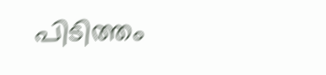പിടിത്തം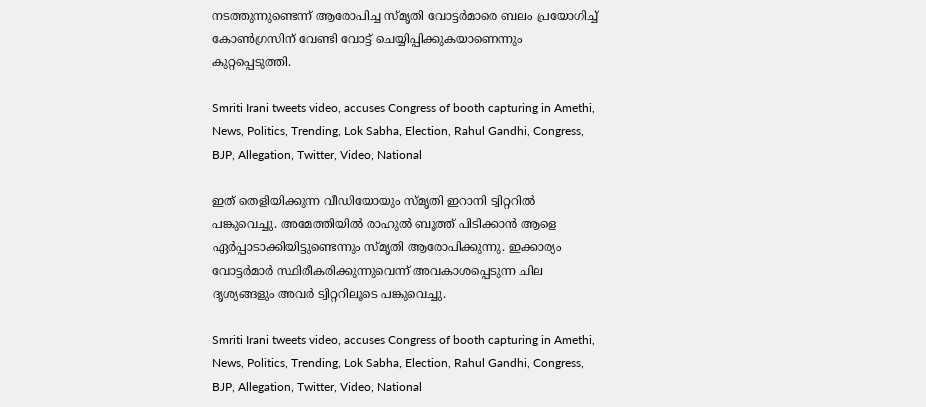നടത്തുന്നുണ്ടെന്ന് ആരോപിച്ച സ്മൃതി വോട്ടര്‍മാരെ ബലം പ്രയോഗിച്ച് കോണ്‍ഗ്രസിന് വേണ്ടി വോട്ട് ചെയ്യിപ്പിക്കുകയാണെന്നും കുറ്റപ്പെടുത്തി.

Smriti Irani tweets video, accuses Congress of booth capturing in Amethi, News, Politics, Trending, Lok Sabha, Election, Rahul Gandhi, Congress, BJP, Allegation, Twitter, Video, National

ഇത് തെളിയിക്കുന്ന വീഡിയോയും സ്മൃതി ഇറാനി ട്വിറ്ററില്‍ പങ്കുവെച്ചു. അമേത്തിയില്‍ രാഹുല്‍ ബൂത്ത് പിടിക്കാന്‍ ആളെ ഏര്‍പ്പാടാക്കിയിട്ടുണ്ടെന്നും സ്മൃതി ആരോപിക്കുന്നു. ഇക്കാര്യം വോട്ടര്‍മാര്‍ സ്ഥിരീകരിക്കുന്നുവെന്ന് അവകാശപ്പെടുന്ന ചില ദൃശ്യങ്ങളും അവര്‍ ട്വിറ്ററിലൂടെ പങ്കുവെച്ചു.

Smriti Irani tweets video, accuses Congress of booth capturing in Amethi, News, Politics, Trending, Lok Sabha, Election, Rahul Gandhi, Congress, BJP, Allegation, Twitter, Video, National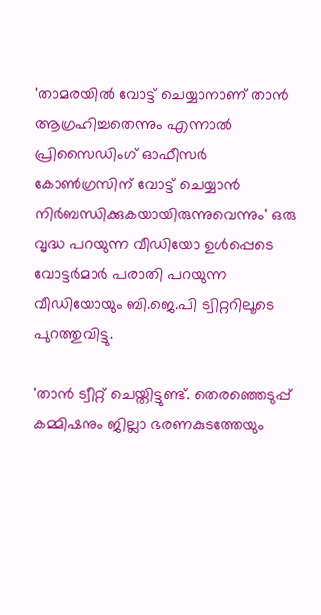'താമരയില്‍ വോട്ട് ചെയ്യാനാണ് താന്‍ ആഗ്രഹിച്ചതെന്നും എന്നാല്‍ പ്രിസൈഡിംഗ് ഓഫീസര്‍ കോണ്‍ഗ്രസിന് വോട്ട് ചെയ്യാന്‍ നിര്‍ബന്ധിക്കുകയായിരുന്നുവെന്നും' ഒരു വൃദ്ധ പറയുന്ന വീഡിയോ ഉള്‍പ്പെടെ വോട്ടര്‍മാര്‍ പരാതി പറയുന്ന വീഡിയോയും ബി.ജെ.പി ട്വിറ്ററിലൂടെ പുറത്തുവിട്ടു.

'താന്‍ ട്വീറ്റ് ചെയ്തിട്ടുണ്ട്. തെരഞ്ഞെടുപ്പ് കമ്മിഷനും ജില്ലാ ഭരണകുടത്തേയും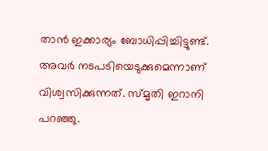താന്‍ ഇക്കാര്യം ബോധിപ്പിച്ചിട്ടുണ്ട്. അവര്‍ നടപടിയെടുക്കുമെന്നാണ് വിശ്വസിക്കുന്നത്. സ്മൃതി ഇറാനി പറഞ്ഞു.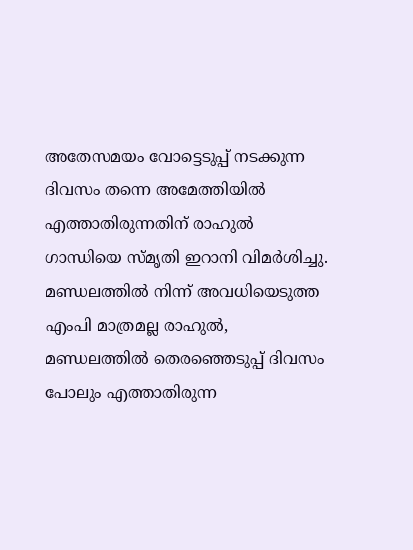അതേസമയം വോട്ടെടുപ്പ് നടക്കുന്ന ദിവസം തന്നെ അമേത്തിയില്‍ എത്താതിരുന്നതിന് രാഹുല്‍ ഗാന്ധിയെ സ്മൃതി ഇറാനി വിമര്‍ശിച്ചു. മണ്ഡലത്തില്‍ നിന്ന് അവധിയെടുത്ത എംപി മാത്രമല്ല രാഹുല്‍, മണ്ഡലത്തില്‍ തെരഞ്ഞെടുപ്പ് ദിവസം പോലും എത്താതിരുന്ന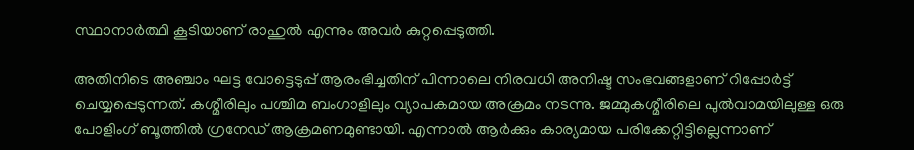സ്ഥാനാര്‍ത്ഥി കൂടിയാണ് രാഹുല്‍ എന്നും അവര്‍ കുറ്റപ്പെടുത്തി.

അതിനിടെ അഞ്ചാം ഘട്ട വോട്ടെടുപ്പ് ആരംഭിച്ചതിന് പിന്നാലെ നിരവധി അനിഷ്ട സംഭവങ്ങളാണ് റിപ്പോര്‍ട്ട് ചെയ്യപ്പെടുന്നത്. കശ്മീരിലും പശ്ചിമ ബംഗാളിലും വ്യാപകമായ അക്രമം നടന്നു. ജമ്മുകശ്മീരിലെ പുല്‍വാമയിലുള്ള ഒരു പോളിംഗ് ബൂത്തില്‍ ഗ്രനേഡ് ആക്രമണമുണ്ടായി. എന്നാല്‍ ആര്‍ക്കും കാര്യമായ പരിക്കേറ്റിട്ടില്ലെന്നാണ്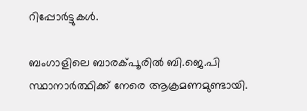റിപ്പോര്‍ട്ടുകള്‍.

ബംഗാളിലെ ബാരക്പൂരില്‍ ബി.ജെ.പി സ്ഥാനാര്‍ത്ഥിക്ക് നേരെ ആക്രമണമുണ്ടായി.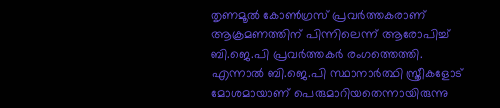തൃണമൂല്‍ കോണ്‍ഗ്രസ് പ്രവര്‍ത്തകരാണ് ആക്രമണത്തിന് പിന്നിലെന്ന് ആരോപിച്ച് ബി.ജെ.പി പ്രവര്‍ത്തകര്‍ രംഗത്തെത്തി. എന്നാല്‍ ബി.ജെ.പി സ്ഥാനാര്‍ത്ഥി സ്ത്രീകളോട് മോശമായാണ് പെരുമാറിയതെന്നായിരുന്നു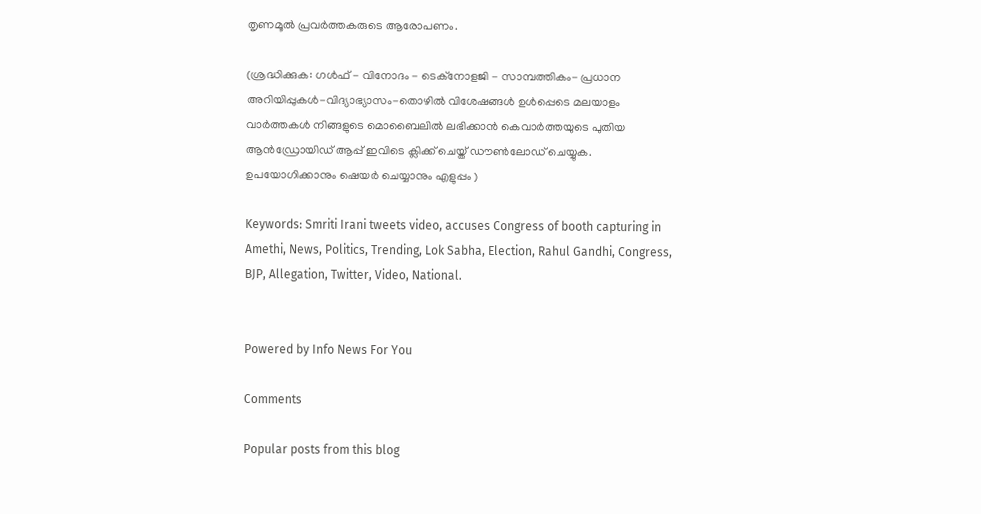തൃണമൂല്‍ പ്രവര്‍ത്തകരുടെ ആരോപണം.

(ശ്രദ്ധിക്കുക: ഗൾഫ് - വിനോദം - ടെക്നോളജി - സാമ്പത്തികം- പ്രധാന അറിയിപ്പുകൾ-വിദ്യാഭ്യാസം-തൊഴിൽ വിശേഷങ്ങൾ ഉൾപ്പെടെ മലയാളം വാർത്തകൾ നിങ്ങളുടെ മൊബൈലിൽ ലഭിക്കാൻ കെവാർത്തയുടെ പുതിയ ആൻഡ്രോയിഡ് ആപ്പ് ഇവിടെ ക്ലിക്ക് ചെയ്ത് ഡൗൺലോഡ് ചെയ്യുക. ഉപയോഗിക്കാനും ഷെയർ ചെയ്യാനും എളുപ്പം )

Keywords: Smriti Irani tweets video, accuses Congress of booth capturing in Amethi, News, Politics, Trending, Lok Sabha, Election, Rahul Gandhi, Congress, BJP, Allegation, Twitter, Video, National.


Powered by Info News For You

Comments

Popular posts from this blog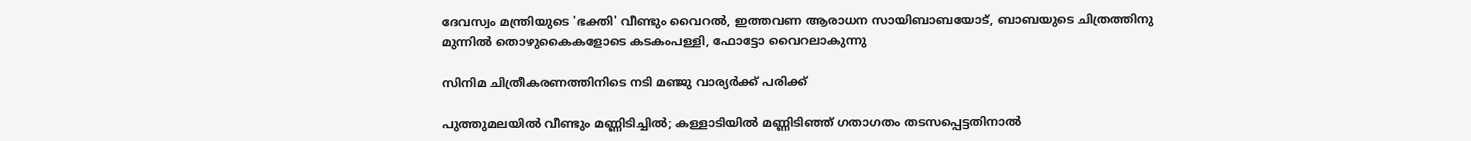ദേവസ്വം മന്ത്രിയുടെ 'ഭക്തി' വീണ്ടും വൈറല്‍, ഇത്തവണ ആരാധന സായിബാബയോട്, ബാബയുടെ ചിത്രത്തിനു മുന്നില്‍ തൊഴുകൈകളോടെ കടകംപള്ളി, ഫോട്ടോ വൈറലാകുന്നു

സിനിമ ചിത്രീകരണത്തിനിടെ നടി മഞ്ജു വാര്യര്‍ക്ക് പരിക്ക്

പുത്തുമലയില്‍ വീണ്ടും മണ്ണിടിച്ചില്‍; കള്ളാടിയില്‍ മണ്ണിടിഞ്ഞ് ഗതാഗതം തടസപ്പെട്ടതിനാല്‍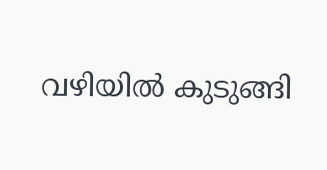വഴിയില്‍ കുടുങ്ങി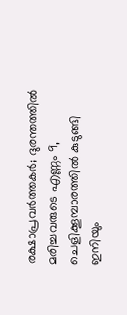രക്ഷാപ്രവര്‍ത്തകര്‍; ദുരന്തത്തില്‍ മരിച്ചവരുടെ എണ്ണം 9, ചെളിക്കൂമ്പാരത്തില്‍ കുടുങ്ങി ഇനിയും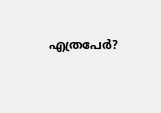എത്രപേര്‍?